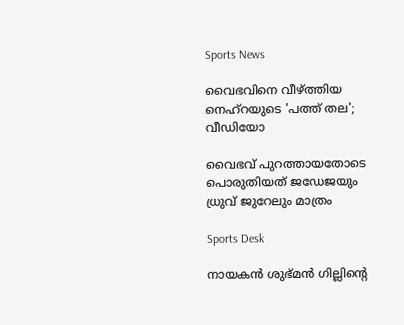Sports News

വൈഭവിനെ വീഴ്ത്തിയ നെഹ്‌റയുടെ 'പത്ത് തല'; വീഡിയോ

വൈഭവ് പുറത്തായതോടെ പൊരുതിയത് ജഡേജയും ധ്രുവ് ജുറേലും മാത്രം

Sports Desk

നായകന്‍ ശുഭ്മന്‍ ഗില്ലിന്റെ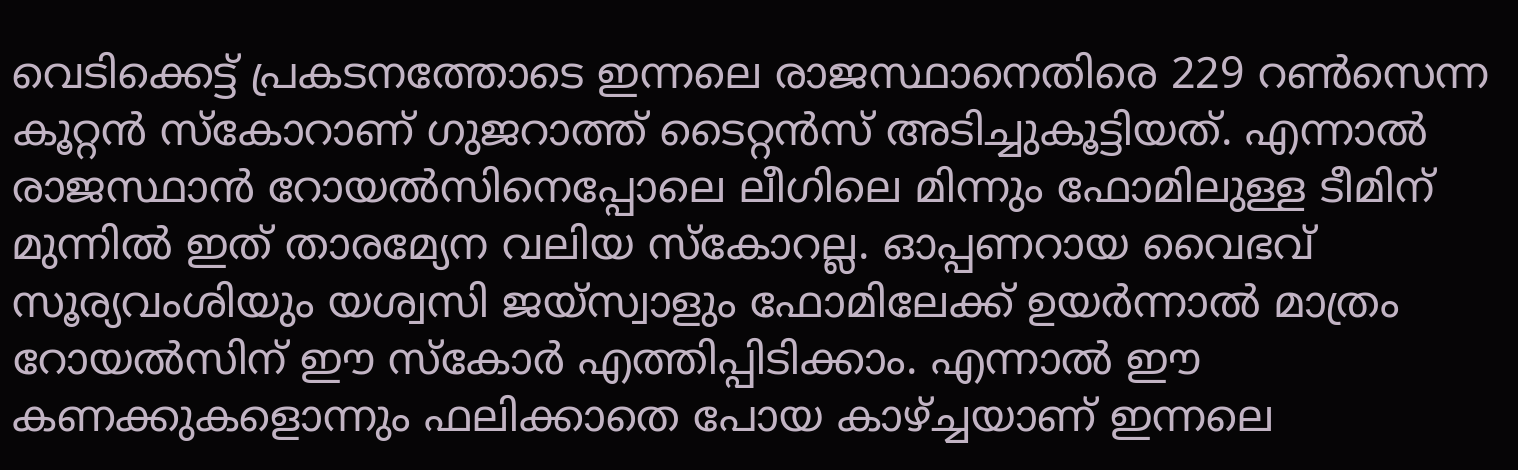വെടിക്കെട്ട് പ്രകടനത്തോടെ ഇന്നലെ രാജസ്ഥാനെതിരെ 229 റണ്‍സെന്ന കൂറ്റന്‍ സ്‌കോറാണ് ഗുജറാത്ത് ടൈറ്റന്‍സ് അടിച്ചുകൂട്ടിയത്. എന്നാല്‍ രാജസ്ഥാന്‍ റോയല്‍സിനെപ്പോലെ ലീഗിലെ മിന്നും ഫോമിലുള്ള ടീമിന് മുന്നില്‍ ഇത് താരമ്യേന വലിയ സ്‌കോറല്ല. ഓപ്പണറായ വൈഭവ് സൂര്യവംശിയും യശ്വസി ജയ്‌സ്വാളും ഫോമിലേക്ക് ഉയര്‍ന്നാല്‍ മാത്രം റോയല്‍സിന് ഈ സ്‌കോര്‍ എത്തിപ്പിടിക്കാം. എന്നാല്‍ ഈ കണക്കുകളൊന്നും ഫലിക്കാതെ പോയ കാഴ്ച്ചയാണ് ഇന്നലെ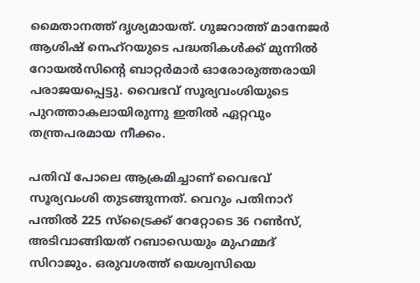മൈതാനത്ത് ദൃശ്യമായത്. ഗുജറാത്ത് മാനേജര്‍ ആശിഷ് നെഹ്‌റയുടെ പദ്ധതികള്‍ക്ക് മുന്നില്‍ റോയല്‍സിന്റെ ബാറ്റര്‍മാര്‍ ഓരോരുത്തരായി പരാജയപ്പെട്ടു. വൈഭവ് സൂര്യവംശിയുടെ പുറത്താകലായിരുന്നു ഇതില്‍ ഏറ്റവും തന്ത്രപരമായ നീക്കം.

പതിവ് പോലെ ആക്രമിച്ചാണ് വൈഭവ് സൂര്യവംശി തുടങ്ങുന്നത്. വെറും പതിനാറ് പന്തില്‍ 225 സ്‌ട്രൈക്ക് റേറ്റോടെ 36 റണ്‍സ്, അടിവാങ്ങിയത് റബാഡെയും മുഹമ്മദ് സിറാജും. ഒരുവശത്ത് യെശ്വസിയെ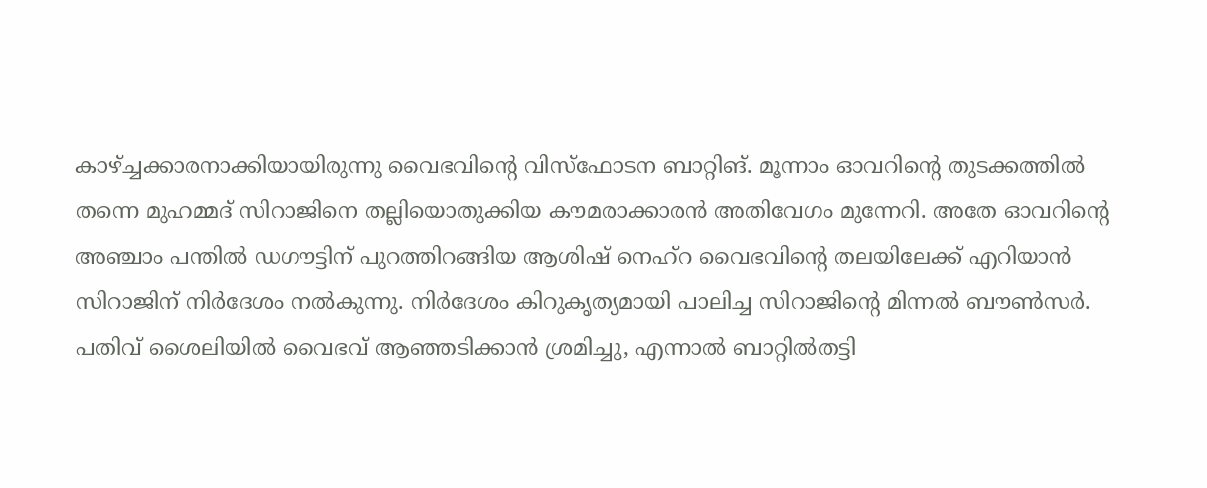കാഴ്ച്ചക്കാരനാക്കിയായിരുന്നു വൈഭവിന്റെ വിസ്‌ഫോടന ബാറ്റിങ്. മൂന്നാം ഓവറിന്റെ തുടക്കത്തില്‍ തന്നെ മുഹമ്മദ് സിറാജിനെ തല്ലിയൊതുക്കിയ കൗമരാക്കാരന്‍ അതിവേഗം മുന്നേറി. അതേ ഓവറിന്റെ അഞ്ചാം പന്തില്‍ ഡഗൗട്ടിന് പുറത്തിറങ്ങിയ ആശിഷ് നെഹ്‌റ വൈഭവിന്‍റെ തലയിലേക്ക് എറിയാന്‍ സിറാജിന് നിര്‍ദേശം നല്‍കുന്നു. നിര്‍ദേശം കിറുകൃത്യമായി പാലിച്ച സിറാജിന്റെ മിന്നല്‍ ബൗണ്‍സര്‍. പതിവ് ശൈലിയില്‍ വൈഭവ് ആഞ്ഞടിക്കാന്‍ ശ്രമിച്ചു, എന്നാല്‍ ബാറ്റില്‍തട്ടി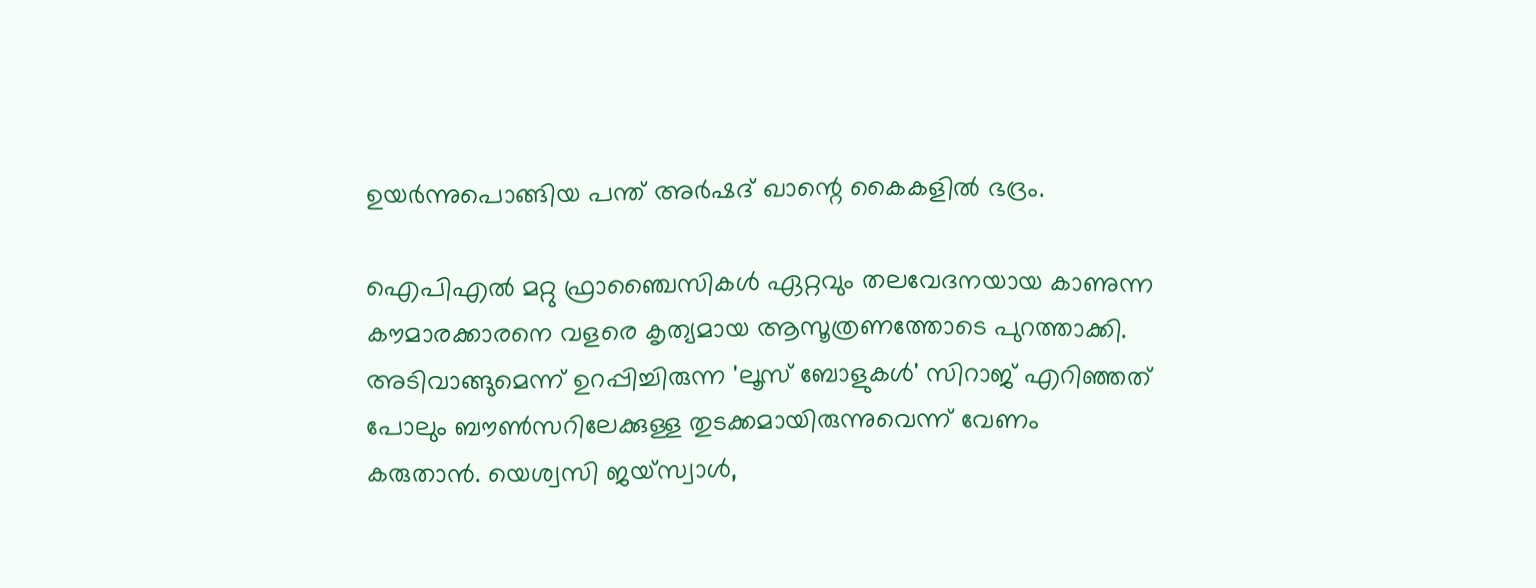ഉയർന്നുപൊങ്ങിയ പന്ത് അര്‍ഷദ് ഖാന്റെ കൈകളില്‍ ഭദ്രം.

ഐപിഎല്‍ മറ്റു ഫ്രാഞ്ചൈസികള്‍ ഏറ്റവും തലവേദനയായ കാണുന്ന കൗമാരക്കാരനെ വളരെ കൃത്യമായ ആസൂത്രണത്തോടെ പുറത്താക്കി. അടിവാങ്ങുമെന്ന് ഉറപ്പിച്ചിരുന്ന 'ലൂസ് ബോളുകള്‍' സിറാജ് എറിഞ്ഞത് പോലും ബൗണ്‍സറിലേക്കുള്ള തുടക്കമായിരുന്നുവെന്ന് വേണം കരുതാന്‍. യെശ്വസി ജയ്സ്വാള്‍,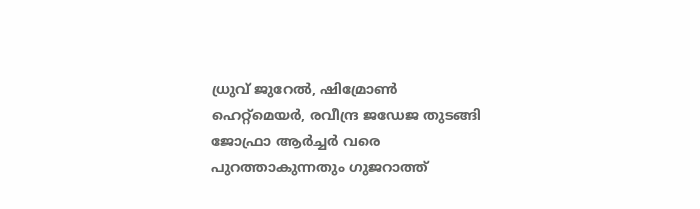ധ്രുവ് ജുറേല്‍, ഷിമ്രോണ്‍ ഹെറ്റ്‌മെയര്‍, രവീന്ദ്ര ജഡേജ തുടങ്ങി ജോഫ്രാ ആര്‍ച്ചര്‍ വരെ പുറത്താകുന്നതും ഗുജറാത്ത്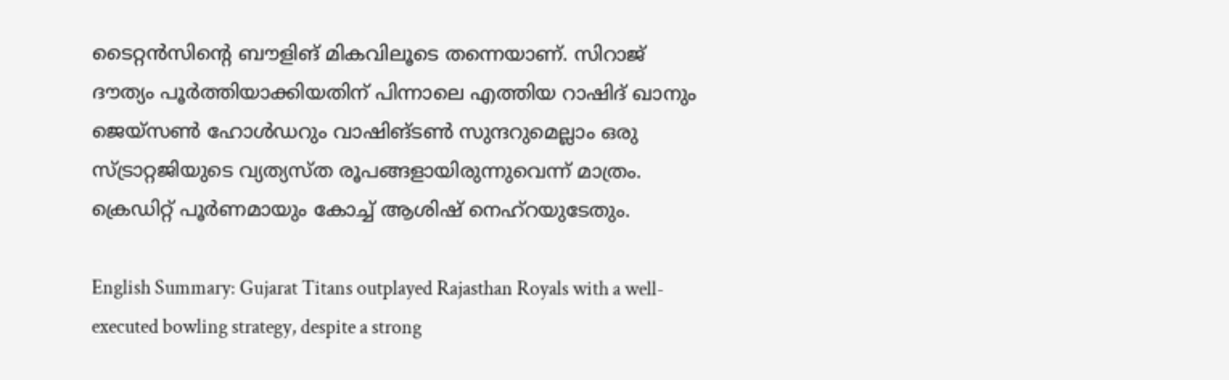ടൈറ്റന്‍സിന്റെ ബൗളിങ് മികവിലൂടെ തന്നെയാണ്. സിറാജ് ദൗത്യം പൂര്‍ത്തിയാക്കിയതിന് പിന്നാലെ എത്തിയ റാഷിദ് ഖാനും ജെയ്‌സണ്‍ ഹോള്‍ഡറും വാഷിങ്ടണ്‍ സുന്ദറുമെല്ലാം ഒരു സ്ട്രാറ്റജിയുടെ വ്യത്യസ്ത രൂപങ്ങളായിരുന്നുവെന്ന് മാത്രം. ക്രെഡിറ്റ് പൂർണമായും കോച്ച് ആശിഷ് നെഹ്റയുടേതും.

English Summary: Gujarat Titans outplayed Rajasthan Royals with a well-executed bowling strategy, despite a strong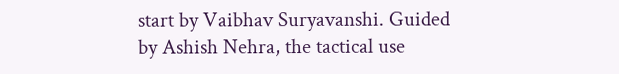start by Vaibhav Suryavanshi. Guided by Ashish Nehra, the tactical use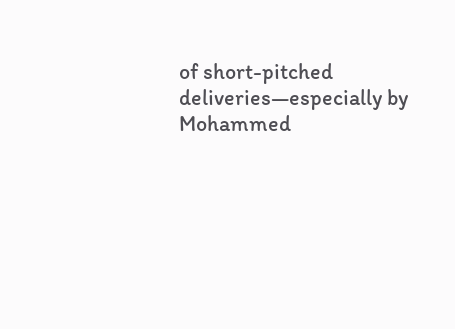of short-pitched deliveries—especially by Mohammed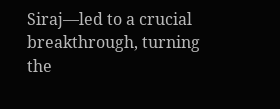Siraj—led to a crucial breakthrough, turning the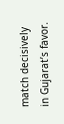match decisively in Gujarat’s favor.